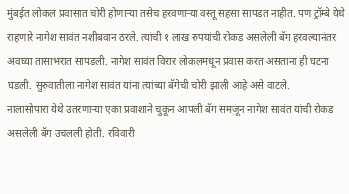मुंबईत लोकल प्रवासात चोरी होणाऱ्या तसेच हरवणाऱ्या वस्तू सहसा सापडत नाहीत. पण ट्रॉम्बे येथे राहणारे नागेश सावंत नशीबवान ठरले. त्यांची १ लाख रुपयांची रोकड असलेली बॅग हरवल्यानंतर अवघ्या तासाभरात सापडली. नागेश सावंत विरार लोकलमधून प्रवास करत असताना ही घटना घडली. सुरुवातीला नागेश सावंत यांना त्यांच्या बॅगेची चोरी झाली आहे असे वाटले.
नालासोपारा येथे उतरणाऱ्या एका प्रवाशाने चुकून आपली बॅग समजून नागेश सावंत यांची रोकड असलेली बॅग उचलली होती. रविवारी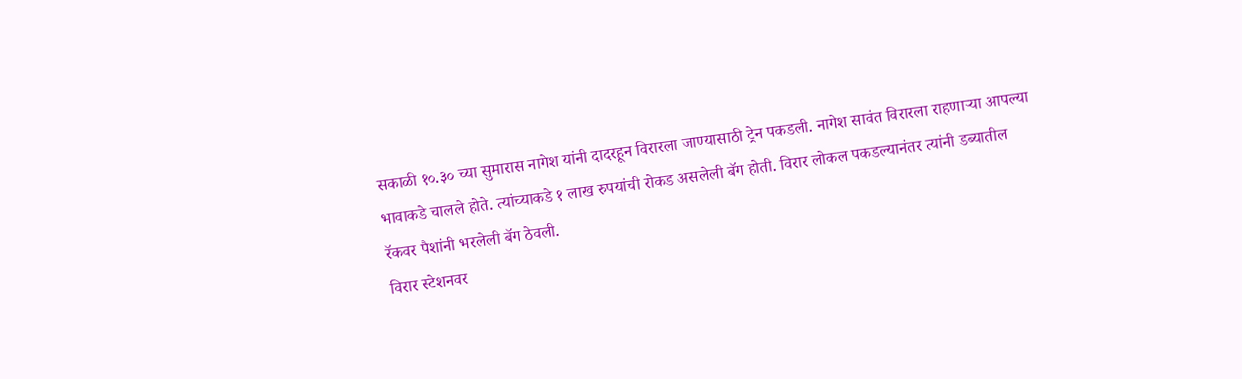सकाळी १०.३० च्या सुमारास नागेश यांनी दादरहून विरारला जाण्यासाठी ट्रेन पकडली. नागेश सावंत विरारला राहणाऱ्या आपल्या भावाकडे चालले होते. त्यांच्याकडे १ लाख रुपयांची रोकड असलेली बॅग होती. विरार लोकल पकडल्यानंतर त्यांनी डब्यातील रॅकवर पैशांनी भरलेली बॅग ठेवली.
विरार स्टेशनवर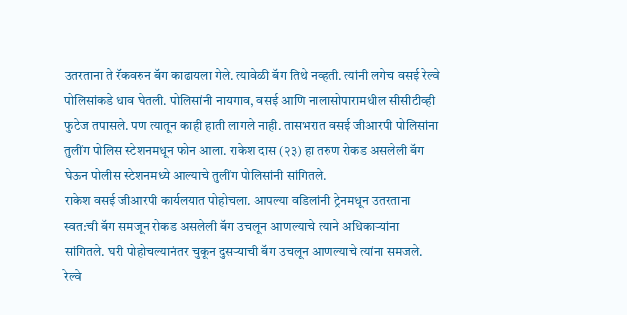उतरताना ते रॅकवरुन बॅग काढायला गेले. त्यावेळी बॅग तिथे नव्हती. त्यांनी लगेच वसई रेल्वे पोलिसांकडे धाव घेतली. पोलिसांनी नायगाव, वसई आणि नालासोपारामधील सीसीटीव्ही फुटेज तपासले. पण त्यातून काही हाती लागले नाही. तासभरात वसई जीआरपी पोलिसांना तुलींग पोलिस स्टेशनमधून फोन आला. राकेश दास (२३) हा तरुण रोकड असलेली बॅग घेऊन पोलीस स्टेशनमध्ये आल्याचे तुलींग पोलिसांनी सांगितले.
राकेश वसई जीआरपी कार्यलयात पोहोचला. आपल्या वडिलांनी ट्रेनमधून उतरताना स्वत:ची बॅग समजून रोकड असलेली बॅग उचलून आणल्याचे त्याने अधिकाऱ्यांना सांगितले. घरी पोहोचल्यानंतर चुकून दुसऱ्याची बॅग उचलून आणल्याचे त्यांना समजले. रेल्वे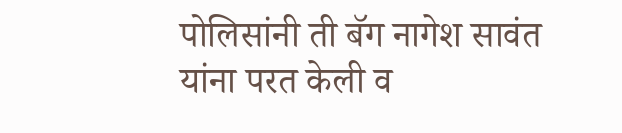पोलिसांनी ती बॅग नागेश सावंत यांना परत केली व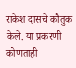राकेश दासचे कौतुक केले. या प्रकरणी कोणताही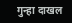गुन्हा दाखल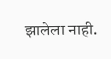झालेला नाही.